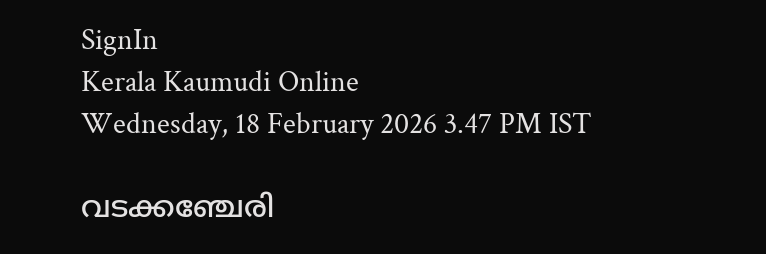SignIn
Kerala Kaumudi Online
Wednesday, 18 February 2026 3.47 PM IST

വടക്കഞ്ചേരി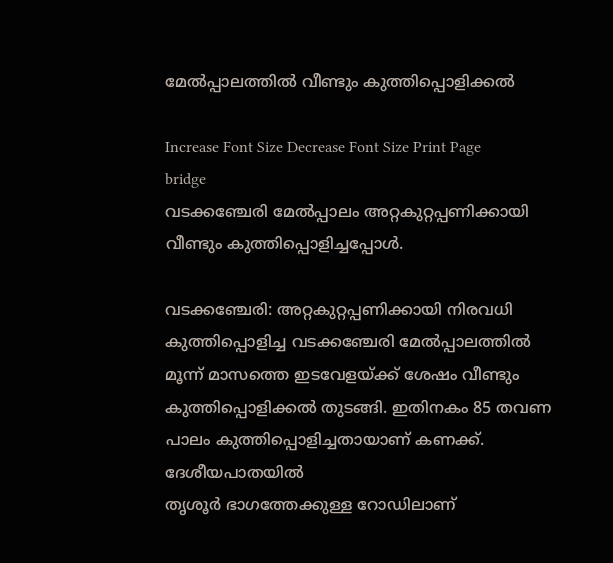മേൽപ്പാലത്തിൽ വീണ്ടും കുത്തിപ്പൊളിക്കൽ

Increase Font Size Decrease Font Size Print Page
bridge
വടക്കഞ്ചേരി മേൽപ്പാലം അറ്റകുറ്റപ്പണിക്കായി വീണ്ടും കുത്തിപ്പൊളിച്ചപ്പോൾ.

വടക്കഞ്ചേരി: അറ്റകുറ്റപ്പണിക്കായി നിരവധി കുത്തിപ്പൊളിച്ച വടക്കഞ്ചേരി മേൽപ്പാലത്തിൽ മൂന്ന് മാസത്തെ ഇടവേളയ്ക്ക് ശേഷം വീണ്ടും കുത്തിപ്പൊളിക്കൽ തുടങ്ങി. ഇതിനകം 85 തവണ പാലം കുത്തിപ്പൊളിച്ചതായാണ് കണക്ക്. ദേശീയപാതയിൽ
തൃശൂർ ഭാഗത്തേക്കുള്ള റോഡിലാണ്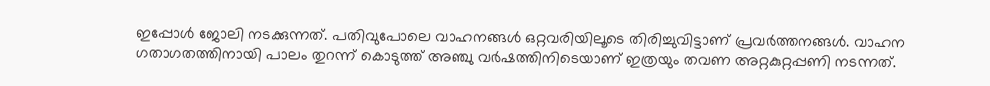ഇപ്പോൾ ജോലി നടക്കുന്നത്. പതിവുപോലെ വാഹനങ്ങൾ ഒറ്റവരിയിലൂടെ തിരിച്ചുവിട്ടാണ് പ്രവർത്തനങ്ങൾ. വാഹന ഗതാഗതത്തിനായി പാലം തുറന്ന് കൊടുത്ത് അഞ്ചു വർഷത്തിനിടെയാണ് ഇത്രയും തവണ അറ്റകുറ്റപ്പണി നടന്നത്.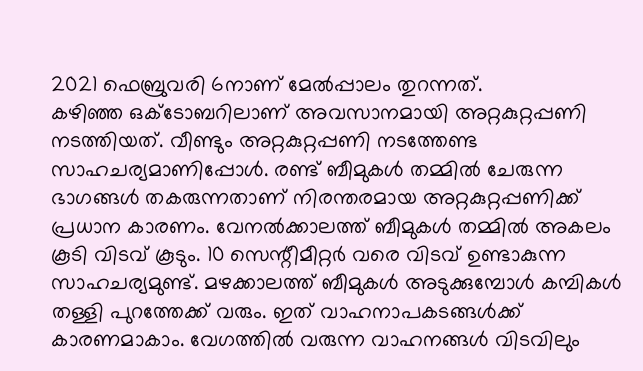2021 ഫെബ്രുവരി 6നാണ് മേൽപ്പാലം തുറന്നത്.
കഴിഞ്ഞ ഒക്ടോബറിലാണ് അവസാനമായി അറ്റകുറ്റപ്പണി നടത്തിയത്. വീണ്ടും അറ്റകുറ്റപ്പണി നടത്തേണ്ട സാഹചര്യമാണിപ്പോൾ. രണ്ട് ബീമുകൾ തമ്മിൽ ചേരുന്ന ഭാഗങ്ങൾ തകരുന്നതാണ് നിരന്തരമായ അറ്റകുറ്റപ്പണിക്ക് പ്രധാന കാരണം. വേനൽക്കാലത്ത് ബീമുകൾ തമ്മിൽ അകലം കൂടി വിടവ് കൂടും. 10 സെന്റീമീറ്റർ വരെ വിടവ് ഉണ്ടാകുന്ന സാഹചര്യമുണ്ട്. മഴക്കാലത്ത് ബീമുകൾ അടുക്കുമ്പോൾ കമ്പികൾ തള്ളി പുറത്തേക്ക് വരും. ഇത് വാഹനാപകടങ്ങൾക്ക് കാരണമാകാം. വേഗത്തിൽ വരുന്ന വാഹനങ്ങൾ വിടവിലും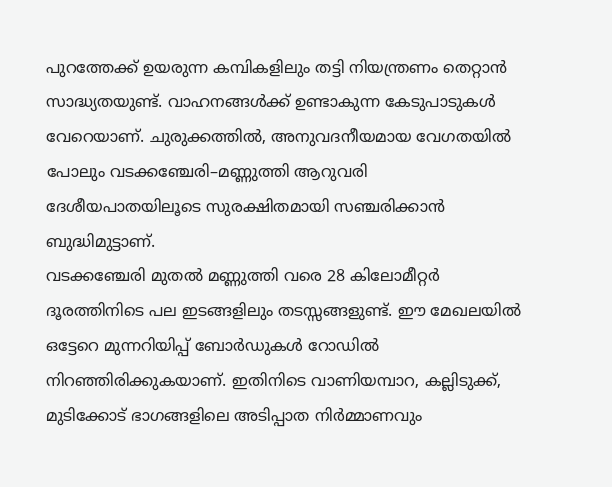പുറത്തേക്ക് ഉയരുന്ന കമ്പികളിലും തട്ടി നിയന്ത്രണം തെറ്റാൻ സാദ്ധ്യതയുണ്ട്. വാഹനങ്ങൾക്ക് ഉണ്ടാകുന്ന കേടുപാടുകൾ വേറെയാണ്. ചുരുക്കത്തിൽ, അനുവദനീയമായ വേഗതയിൽ പോലും വടക്കഞ്ചേരി–മണ്ണുത്തി ആറുവരി ദേശീയപാതയിലൂടെ സുരക്ഷിതമായി സഞ്ചരിക്കാൻ ബുദ്ധിമുട്ടാണ്.
വടക്കഞ്ചേരി മുതൽ മണ്ണുത്തി വരെ 28 കിലോമീറ്റർ ദൂരത്തിനിടെ പല ഇടങ്ങളിലും തടസ്സങ്ങളുണ്ട്. ഈ മേഖലയിൽ ഒട്ടേറെ മുന്നറിയിപ്പ് ബോർഡുകൾ റോഡിൽ നിറഞ്ഞിരിക്കുകയാണ്. ഇതിനിടെ വാണിയമ്പാറ, കല്ലിടുക്ക്, മുടിക്കോട് ഭാഗങ്ങളിലെ അടിപ്പാത നിർമ്മാണവും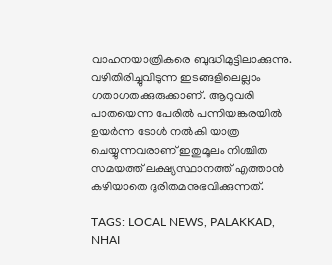വാഹനയാത്രികരെ ബുദ്ധിമുട്ടിലാക്കുന്നു. വഴിതിരിച്ചുവിടുന്ന ഇടങ്ങളിലെല്ലാം ഗതാഗതക്കുരുക്കാണ്. ആറുവരി പാതയെന്ന പേരിൽ പന്നിയങ്കരയിൽ ഉയർന്ന ടോൾ നൽകി യാത്ര ചെയ്യുന്നവരാണ് ഇതുമൂലം നിശ്ചിത സമയത്ത് ലക്ഷ്യസ്ഥാനത്ത് എത്താൻ കഴിയാതെ ദുരിതമനുഭവിക്കുന്നത്.

TAGS: LOCAL NEWS, PALAKKAD, NHAI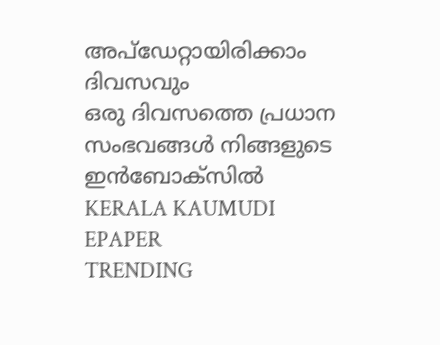അപ്ഡേറ്റായിരിക്കാം ദിവസവും
ഒരു ദിവസത്തെ പ്രധാന സംഭവങ്ങൾ നിങ്ങളുടെ ഇൻബോക്സിൽ
KERALA KAUMUDI EPAPER
TRENDING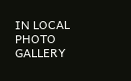IN LOCAL
PHOTO GALLERY